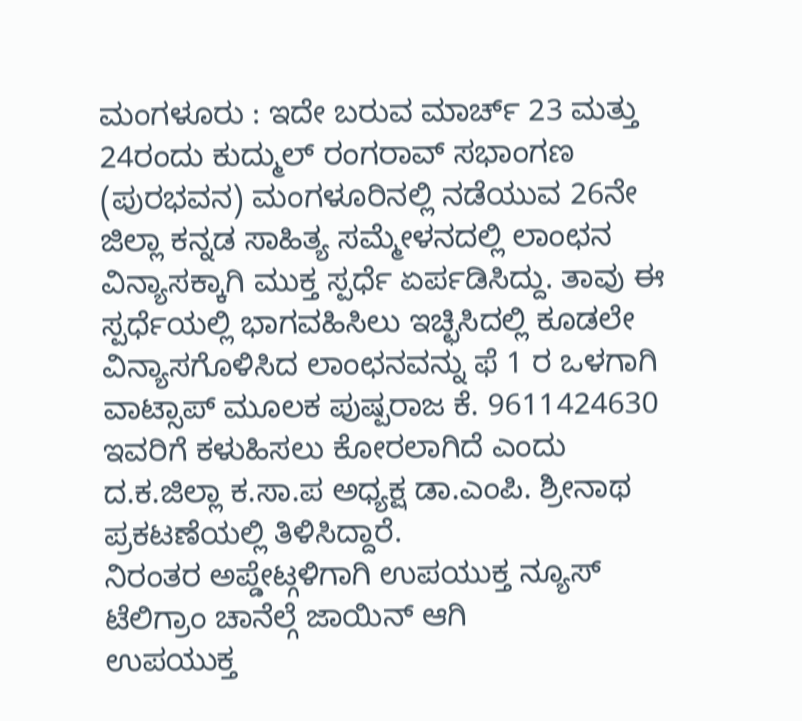ಮಂಗಳೂರು : ಇದೇ ಬರುವ ಮಾರ್ಚ್ 23 ಮತ್ತು 24ರಂದು ಕುದ್ಮುಲ್ ರಂಗರಾವ್ ಸಭಾಂಗಣ (ಪುರಭವನ) ಮಂಗಳೂರಿನಲ್ಲಿ ನಡೆಯುವ 26ನೇ ಜಿಲ್ಲಾ ಕನ್ನಡ ಸಾಹಿತ್ಯ ಸಮ್ಮೇಳನದಲ್ಲಿ ಲಾಂಛನ ವಿನ್ಯಾಸಕ್ಕಾಗಿ ಮುಕ್ತ ಸ್ಪರ್ಧೆ ಏರ್ಪಡಿಸಿದ್ದು. ತಾವು ಈ ಸ್ಪರ್ಧೆಯಲ್ಲಿ ಭಾಗವಹಿಸಿಲು ಇಚ್ಛಿಸಿದಲ್ಲಿ ಕೂಡಲೇ ವಿನ್ಯಾಸಗೊಳಿಸಿದ ಲಾಂಛನವನ್ನು ಫೆ 1 ರ ಒಳಗಾಗಿ ವಾಟ್ಸಾಪ್ ಮೂಲಕ ಪುಷ್ಪರಾಜ ಕೆ. 9611424630 ಇವರಿಗೆ ಕಳುಹಿಸಲು ಕೋರಲಾಗಿದೆ ಎಂದು ದ.ಕ.ಜಿಲ್ಲಾ ಕ.ಸಾ.ಪ ಅಧ್ಯಕ್ಷ ಡಾ.ಎಂಪಿ. ಶ್ರೀನಾಥ ಪ್ರಕಟಣೆಯಲ್ಲಿ ತಿಳಿಸಿದ್ದಾರೆ.
ನಿರಂತರ ಅಪ್ಡೇಟ್ಗಳಿಗಾಗಿ ಉಪಯುಕ್ತ ನ್ಯೂಸ್ ಟೆಲಿಗ್ರಾಂ ಚಾನೆಲ್ಗೆ ಜಾಯಿನ್ ಆಗಿ
ಉಪಯುಕ್ತ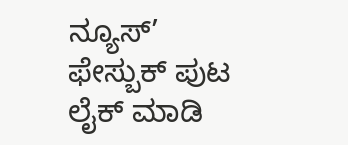ನ್ಯೂಸ್’ ಫೇಸ್ಬುಕ್ ಪುಟ ಲೈಕ್ ಮಾಡಿ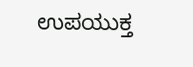ಉಪಯುಕ್ತ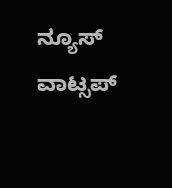ನ್ಯೂಸ್ ವಾಟ್ಸಪ್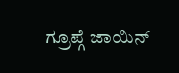ಗ್ರೂಪ್ಗೆ ಜಾಯಿನ್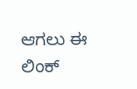ಆಗಲು ಈ ಲಿಂಕ್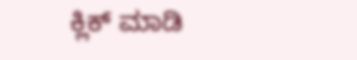ಕ್ಲಿಕ್ ಮಾಡಿ